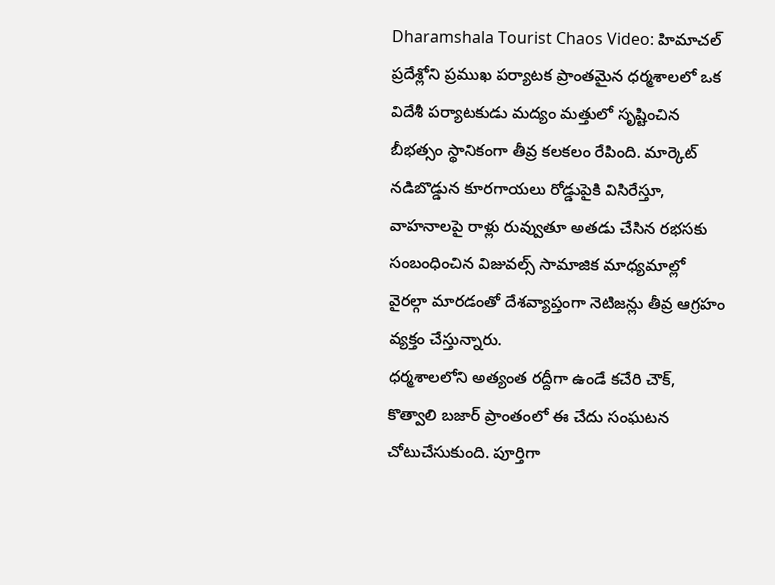Dharamshala Tourist Chaos Video: హిమాచల్ ప్రదేశ్లోని ప్రముఖ పర్యాటక ప్రాంతమైన ధర్మశాలలో ఒక విదేశీ పర్యాటకుడు మద్యం మత్తులో సృష్టించిన బీభత్సం స్థానికంగా తీవ్ర కలకలం రేపింది. మార్కెట్ నడిబొడ్డున కూరగాయలు రోడ్డుపైకి విసిరేస్తూ, వాహనాలపై రాళ్లు రువ్వుతూ అతడు చేసిన రభసకు సంబంధించిన విజువల్స్ సామాజిక మాధ్యమాల్లో వైరల్గా మారడంతో దేశవ్యాప్తంగా నెటిజన్లు తీవ్ర ఆగ్రహం వ్యక్తం చేస్తున్నారు.
ధర్మశాలలోని అత్యంత రద్దీగా ఉండే కచేరి చౌక్, కొత్వాలి బజార్ ప్రాంతంలో ఈ చేదు సంఘటన చోటుచేసుకుంది. పూర్తిగా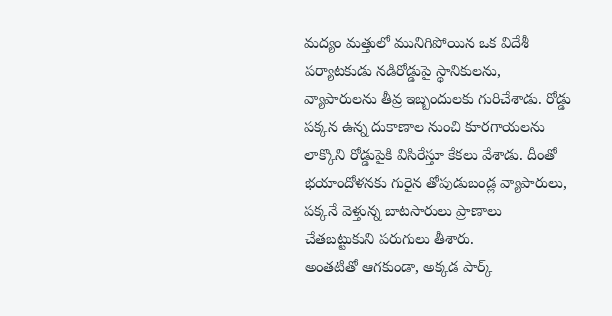మద్యం మత్తులో మునిగిపోయిన ఒక విదేశీ పర్యాటకుడు నడిరోడ్డుపై స్థానికులను, వ్యాపారులను తీవ్ర ఇబ్బందులకు గురిచేశాడు. రోడ్డు పక్కన ఉన్న దుకాణాల నుంచి కూరగాయలను లాక్కొని రోడ్డుపైకి విసిరేస్తూ కేకలు వేశాడు. దీంతో భయాందోళనకు గురైన తోపుడుబండ్ల వ్యాపారులు, పక్కనే వెళ్తున్న బాటసారులు ప్రాణాలు చేతబట్టుకుని పరుగులు తీశారు.
అంతటితో ఆగకుండా, అక్కడ పార్క్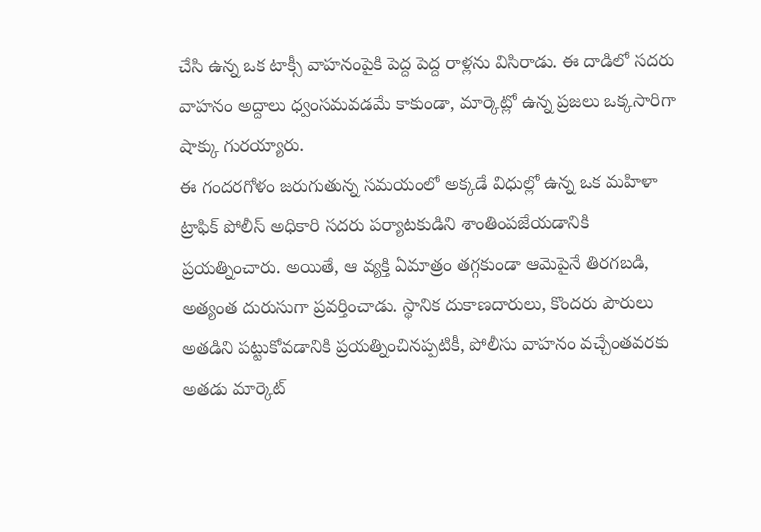చేసి ఉన్న ఒక టాక్సీ వాహనంపైకి పెద్ద పెద్ద రాళ్లను విసిరాడు. ఈ దాడిలో సదరు వాహనం అద్దాలు ధ్వంసమవడమే కాకుండా, మార్కెట్లో ఉన్న ప్రజలు ఒక్కసారిగా షాక్కు గురయ్యారు.
ఈ గందరగోళం జరుగుతున్న సమయంలో అక్కడే విధుల్లో ఉన్న ఒక మహిళా ట్రాఫిక్ పోలీస్ అధికారి సదరు పర్యాటకుడిని శాంతింపజేయడానికి ప్రయత్నించారు. అయితే, ఆ వ్యక్తి ఏమాత్రం తగ్గకుండా ఆమెపైనే తిరగబడి, అత్యంత దురుసుగా ప్రవర్తించాడు. స్థానిక దుకాణదారులు, కొందరు పౌరులు అతడిని పట్టుకోవడానికి ప్రయత్నించినప్పటికీ, పోలీసు వాహనం వచ్చేంతవరకు అతడు మార్కెట్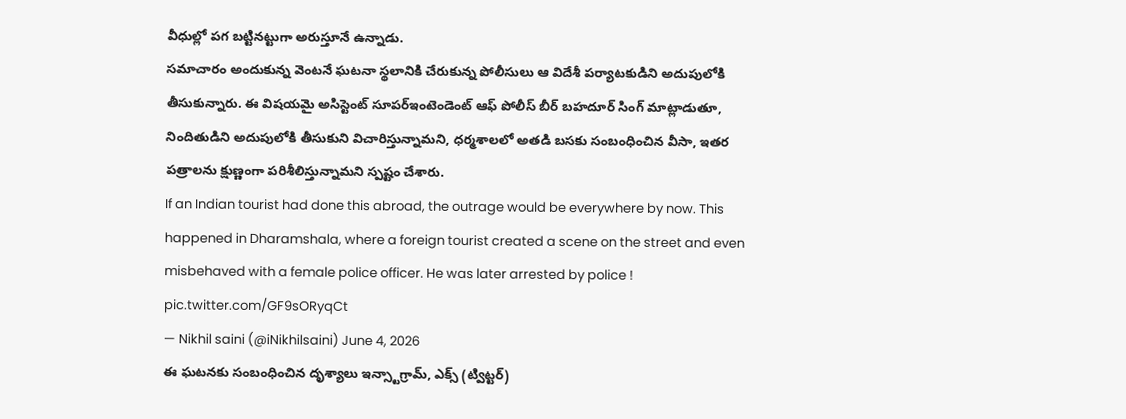వీధుల్లో పగ బట్టినట్టుగా అరుస్తూనే ఉన్నాడు.
సమాచారం అందుకున్న వెంటనే ఘటనా స్థలానికి చేరుకున్న పోలీసులు ఆ విదేశీ పర్యాటకుడిని అదుపులోకి తీసుకున్నారు. ఈ విషయమై అసిస్టెంట్ సూపర్ఇంటెండెంట్ ఆఫ్ పోలీస్ బీర్ బహదూర్ సింగ్ మాట్లాడుతూ, నిందితుడిని అదుపులోకి తీసుకుని విచారిస్తున్నామని, ధర్మశాలలో అతడి బసకు సంబంధించిన వీసా, ఇతర పత్రాలను క్షుణ్ణంగా పరిశీలిస్తున్నామని స్పష్టం చేశారు.
If an Indian tourist had done this abroad, the outrage would be everywhere by now. This happened in Dharamshala, where a foreign tourist created a scene on the street and even misbehaved with a female police officer. He was later arrested by police ! pic.twitter.com/GF9sORyqCt
— Nikhil saini (@iNikhilsaini) June 4, 2026
ఈ ఘటనకు సంబంధించిన దృశ్యాలు ఇన్స్టాగ్రామ్, ఎక్స్ (ట్విట్టర్)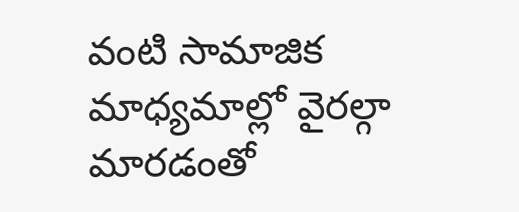వంటి సామాజిక మాధ్యమాల్లో వైరల్గా మారడంతో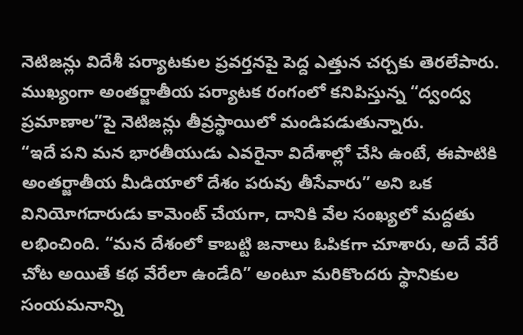నెటిజన్లు విదేశీ పర్యాటకుల ప్రవర్తనపై పెద్ద ఎత్తున చర్చకు తెరలేపారు. ముఖ్యంగా అంతర్జాతీయ పర్యాటక రంగంలో కనిపిస్తున్న “ద్వంద్వ ప్రమాణాల”పై నెటిజన్లు తీవ్రస్థాయిలో మండిపడుతున్నారు.
“ఇదే పని మన భారతీయుడు ఎవరైనా విదేశాల్లో చేసి ఉంటే, ఈపాటికి అంతర్జాతీయ మీడియాలో దేశం పరువు తీసేవారు” అని ఒక వినియోగదారుడు కామెంట్ చేయగా, దానికి వేల సంఖ్యలో మద్దతు లభించింది. “మన దేశంలో కాబట్టి జనాలు ఓపికగా చూశారు, అదే వేరే చోట అయితే కథ వేరేలా ఉండేది” అంటూ మరికొందరు స్థానికుల సంయమనాన్ని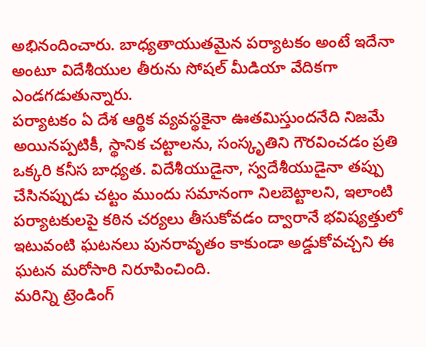అభినందించారు. బాధ్యతాయుతమైన పర్యాటకం అంటే ఇదేనా అంటూ విదేశీయుల తీరును సోషల్ మీడియా వేదికగా ఎండగడుతున్నారు.
పర్యాటకం ఏ దేశ ఆర్థిక వ్యవస్థకైనా ఊతమిస్తుందనేది నిజమే అయినప్పటికీ, స్థానిక చట్టాలను, సంస్కృతిని గౌరవించడం ప్రతి ఒక్కరి కనీస బాధ్యత. విదేశీయుడైనా, స్వదేశీయుడైనా తప్పు చేసినప్పుడు చట్టం ముందు సమానంగా నిలబెట్టాలని, ఇలాంటి పర్యాటకులపై కఠిన చర్యలు తీసుకోవడం ద్వారానే భవిష్యత్తులో ఇటువంటి ఘటనలు పునరావృతం కాకుండా అడ్డుకోవచ్చని ఈ ఘటన మరోసారి నిరూపించింది.
మరిన్ని ట్రెండింగ్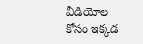వీడియోల కోసం ఇక్కడ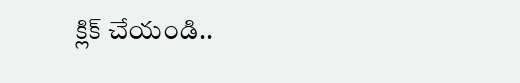క్లిక్ చేయండి..